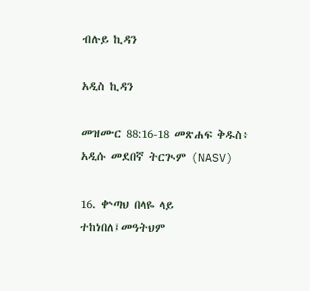ብሉይ ኪዳን

አዲስ ኪዳን

መዝሙር 88:16-18 መጽሐፍ ቅዱስ፥ አዲሱ መደበኛ ትርጒም (NASV)

16. ቍጣህ በላዬ ላይ ተከነበለ፤መዓትህም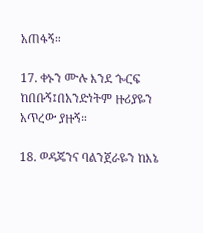አጠፋኝ።

17. ቀኑን ሙሉ እንደ ጐርፍ ከበቡኝ፤በአንድነትም ዙሪያዬን አጥረው ያዙኝ።

18. ወዳጄንና ባልንጀራዬን ከእኔ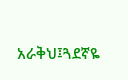አራቅህ፤ጓደኛዬ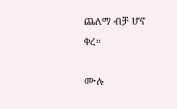ጨለማ ብቻ ሆኖ ቀረ።

ሙሉ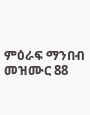ምዕራፍ ማንበብ መዝሙር 88